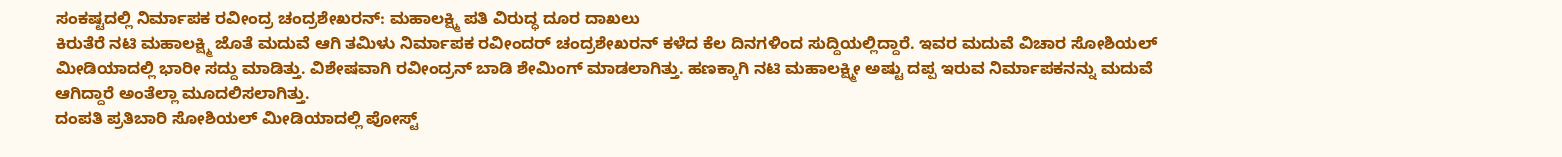ಸಂಕಷ್ಟದಲ್ಲಿ ನಿರ್ಮಾಪಕ ರವೀಂದ್ರ ಚಂದ್ರಶೇಖರನ್: ಮಹಾಲಕ್ಷ್ಮಿ ಪತಿ ವಿರುದ್ಧ ದೂರ ದಾಖಲು
ಕಿರುತೆರೆ ನಟಿ ಮಹಾಲಕ್ಷ್ಮಿ ಜೊತೆ ಮದುವೆ ಆಗಿ ತಮಿಳು ನಿರ್ಮಾಪಕ ರವೀಂದರ್ ಚಂದ್ರಶೇಖರನ್ ಕಳೆದ ಕೆಲ ದಿನಗಳಿಂದ ಸುದ್ದಿಯಲ್ಲಿದ್ದಾರೆ. ಇವರ ಮದುವೆ ವಿಚಾರ ಸೋಶಿಯಲ್ ಮೀಡಿಯಾದಲ್ಲಿ ಭಾರೀ ಸದ್ದು ಮಾಡಿತ್ತು. ವಿಶೇಷವಾಗಿ ರವೀಂದ್ರನ್ ಬಾಡಿ ಶೇಮಿಂಗ್ ಮಾಡಲಾಗಿತ್ತು. ಹಣಕ್ಕಾಗಿ ನಟಿ ಮಹಾಲಕ್ಷ್ಮೀ ಅಷ್ಟು ದಪ್ಪ ಇರುವ ನಿರ್ಮಾಪಕನನ್ನು ಮದುವೆ ಆಗಿದ್ದಾರೆ ಅಂತೆಲ್ಲಾ ಮೂದಲಿಸಲಾಗಿತ್ತು.
ದಂಪತಿ ಪ್ರತಿಬಾರಿ ಸೋಶಿಯಲ್ ಮೀಡಿಯಾದಲ್ಲಿ ಪೋಸ್ಟ್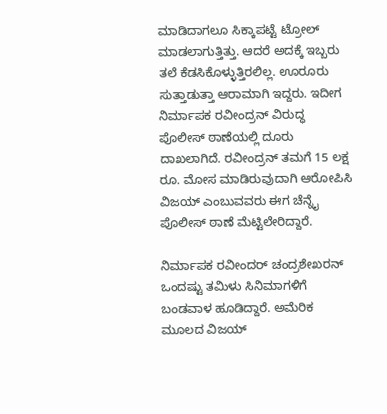ಮಾಡಿದಾಗಲೂ ಸಿಕ್ಕಾಪಟ್ಟೆ ಟ್ರೋಲ್ ಮಾಡಲಾಗುತ್ತಿತ್ತು. ಆದರೆ ಅದಕ್ಕೆ ಇಬ್ಬರು ತಲೆ ಕೆಡಸಿಕೊಳ್ಳುತ್ತಿರಲಿಲ್ಲ. ಊರೂರು ಸುತ್ತಾಡುತ್ತಾ ಆರಾಮಾಗಿ ಇದ್ದರು. ಇದೀಗ ನಿರ್ಮಾಪಕ ರವೀಂದ್ರನ್ ವಿರುದ್ಧ ಪೊಲೀಸ್ ಠಾಣೆಯಲ್ಲಿ ದೂರು ದಾಖಲಾಗಿದೆ. ರವೀಂದ್ರನ್ ತಮಗೆ 15 ಲಕ್ಷ ರೂ. ಮೋಸ ಮಾಡಿರುವುದಾಗಿ ಆರೋಪಿಸಿ ವಿಜಯ್ ಎಂಬುವವರು ಈಗ ಚೆನ್ನೈ ಪೊಲೀಸ್ ಠಾಣೆ ಮೆಟ್ಟಿಲೇರಿದ್ದಾರೆ.

ನಿರ್ಮಾಪಕ ರವೀಂದರ್ ಚಂದ್ರಶೇಖರನ್ ಒಂದಷ್ಟು ತಮಿಳು ಸಿನಿಮಾಗಳಿಗೆ ಬಂಡವಾಳ ಹೂಡಿದ್ದಾರೆ. ಅಮೆರಿಕ ಮೂಲದ ವಿಜಯ್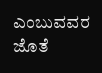ಎಂಬುವವರ ಜೊತೆ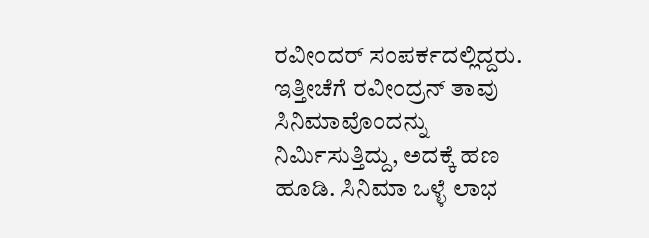ರವೀಂದರ್ ಸಂಪರ್ಕದಲ್ಲಿದ್ದರು. ಇತ್ತೀಚೆಗೆ ರವೀಂದ್ರನ್ ತಾವು ಸಿನಿಮಾವೊಂದನ್ನು ನಿರ್ಮಿಸುತ್ತಿದ್ದು, ಅದಕ್ಕೆ ಹಣ ಹೂಡಿ. ಸಿನಿಮಾ ಒಳ್ಳೆ ಲಾಭ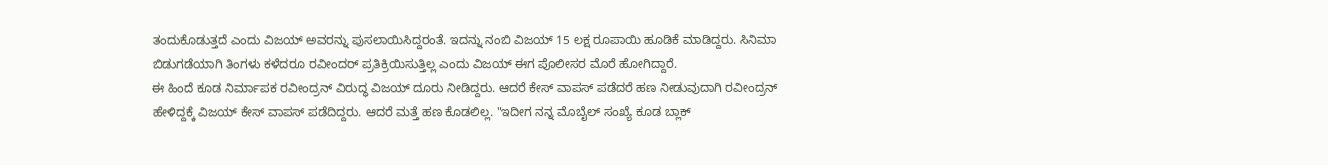ತಂದುಕೊಡುತ್ತದೆ ಎಂದು ವಿಜಯ್ ಅವರನ್ನು ಪುಸಲಾಯಿಸಿದ್ದರಂತೆ. ಇದನ್ನು ನಂಬಿ ವಿಜಯ್ 15 ಲಕ್ಷ ರೂಪಾಯಿ ಹೂಡಿಕೆ ಮಾಡಿದ್ದರು. ಸಿನಿಮಾ ಬಿಡುಗಡೆಯಾಗಿ ತಿಂಗಳು ಕಳೆದರೂ ರವೀಂದರ್ ಪ್ರತಿಕ್ರಿಯಿಸುತ್ತಿಲ್ಲ ಎಂದು ವಿಜಯ್ ಈಗ ಪೊಲೀಸರ ಮೊರೆ ಹೋಗಿದ್ದಾರೆ.
ಈ ಹಿಂದೆ ಕೂಡ ನಿರ್ಮಾಪಕ ರವೀಂದ್ರನ್ ವಿರುದ್ಧ ವಿಜಯ್ ದೂರು ನೀಡಿದ್ದರು. ಆದರೆ ಕೇಸ್ ವಾಪಸ್ ಪಡೆದರೆ ಹಣ ನೀಡುವುದಾಗಿ ರವೀಂದ್ರನ್ ಹೇಳಿದ್ದಕ್ಕೆ ವಿಜಯ್ ಕೇಸ್ ವಾಪಸ್ ಪಡೆದಿದ್ದರು. ಆದರೆ ಮತ್ತೆ ಹಣ ಕೊಡಲಿಲ್ಲ. "ಇದೀಗ ನನ್ನ ಮೊಬೈಲ್ ಸಂಖ್ಯೆ ಕೂಡ ಬ್ಲಾಕ್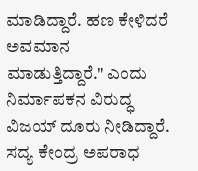ಮಾಡಿದ್ದಾರೆ. ಹಣ ಕೇಳಿದರೆ ಅವಮಾನ ಮಾಡುತ್ತಿದ್ದಾರೆ." ಎಂದು ನಿರ್ಮಾಪಕನ ವಿರುದ್ಧ ವಿಜಯ್ ದೂರು ನೀಡಿದ್ದಾರೆ. ಸದ್ಯ ಕೇಂದ್ರ ಅಪರಾಧ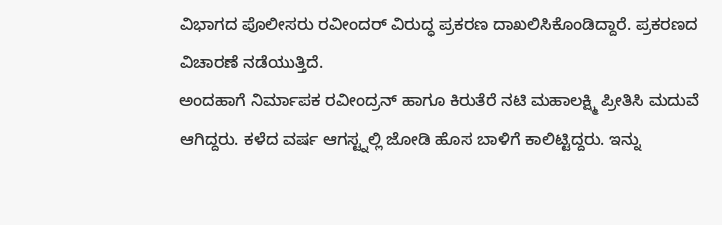ವಿಭಾಗದ ಪೊಲೀಸರು ರವೀಂದರ್ ವಿರುದ್ಧ ಪ್ರಕರಣ ದಾಖಲಿಸಿಕೊಂಡಿದ್ದಾರೆ. ಪ್ರಕರಣದ ವಿಚಾರಣೆ ನಡೆಯುತ್ತಿದೆ.
ಅಂದಹಾಗೆ ನಿರ್ಮಾಪಕ ರವೀಂದ್ರನ್ ಹಾಗೂ ಕಿರುತೆರೆ ನಟಿ ಮಹಾಲಕ್ಷ್ಮಿ ಪ್ರೀತಿಸಿ ಮದುವೆ ಆಗಿದ್ದರು. ಕಳೆದ ವರ್ಷ ಆಗಸ್ಟ್ನಲ್ಲಿ ಜೋಡಿ ಹೊಸ ಬಾಳಿಗೆ ಕಾಲಿಟ್ಟಿದ್ದರು. ಇನ್ನು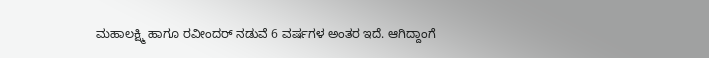ಮಹಾಲಕ್ಷ್ಮಿ ಹಾಗೂ ರವೀಂದರ್ ನಡುವೆ 6 ವರ್ಷಗಳ ಅಂತರ ಇದೆ. ಆಗಿದ್ದಾಂಗೆ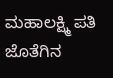ಮಹಾಲಕ್ಷ್ಮಿ ಪತಿ ಜೊತೆಗಿನ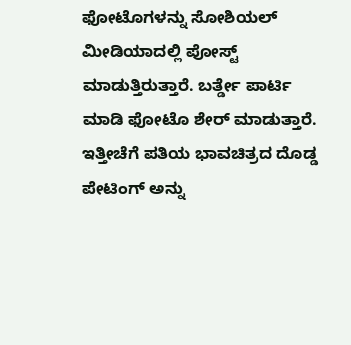ಫೋಟೊಗಳನ್ನು ಸೋಶಿಯಲ್ ಮೀಡಿಯಾದಲ್ಲಿ ಪೋಸ್ಟ್ ಮಾಡುತ್ತಿರುತ್ತಾರೆ. ಬರ್ತ್ಡೇ ಪಾರ್ಟಿ ಮಾಡಿ ಫೋಟೊ ಶೇರ್ ಮಾಡುತ್ತಾರೆ. ಇತ್ತೀಚೆಗೆ ಪತಿಯ ಭಾವಚಿತ್ರದ ದೊಡ್ಡ ಪೇಟಿಂಗ್ ಅನ್ನು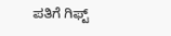ಪತಿಗೆ ಗಿಫ್ಟ್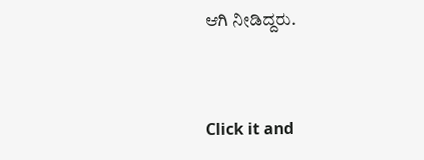ಆಗಿ ನೀಡಿದ್ದರು.


Click it and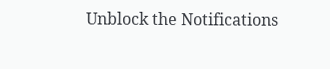Unblock the Notifications